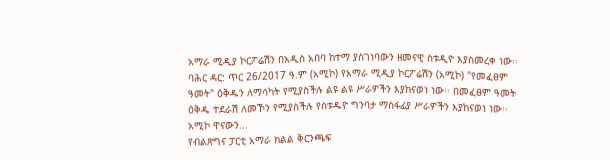አማራ ሚዲያ ኮርፖሬሽን በአዲስ አበባ ከተማ ያስገነባውን ዘመናዊ ስቱዲዮ እያስመረቀ ነው፡፡
ባሕር ዳር: ጥር 26/2017 ዓ.ም (አሚኮ) የአማራ ሚዲያ ኮርፖሬሽን (አሚኮ) "የመፈፀም ዓመት" ዕቅዱን ለማሳካት የሚያስችሉ ልዩ ልዩ ሥራዎችን እያከናወነ ነው፡፡ በመፈፀም ዓመት ዕቅዱ ተደራሽ ለመኾን የሚያስችሉ የስቱዱዮ ግንባታ ማስፋፊያ ሥራዎችን እያከናወነ ነው፡፡
አሚኮ ዋናውን...
የብልጽግና ፓርቲ አማራ ክልል ቅርንጫፍ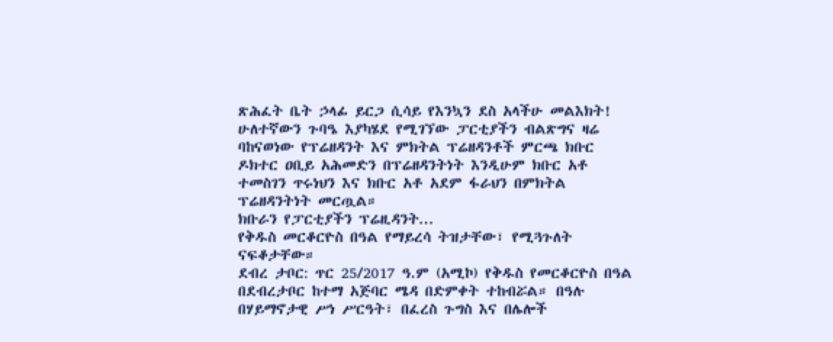ጽሕፈት ቤት ኃላፊ ይርጋ ሲሳይ የእንኳን ደስ አላችሁ መልእክት!
ሁለተኛውን ጉባዔ እያካሄደ የሚገኘው ፓርቲያችን ብልጽግና ዛሬ ባከናወነው የፕሬዘዳንት እና ምክትል ፕሬዘዳንቶች ምርጫ ክቡር ዶክተር ዐቢይ አሕመድን በፕሬዘዳንትነት እንዲሁም ክቡር አቶ ተመስገን ጥሩነህን እና ክቡር አቶ አደም ፋራህን በምክትል ፕሬዘዳንትነት መርጧል።
ክቡራን የፓርቲያችን ፕሬዚዳንት...
የቅዱስ መርቆርዮስ በዓል የማይረሳ ትዝታቸው፣ የሚጓጉለት ናፍቆታቸው።
ደብረ ታቦር: ጥር 25/2017 ዓ.ም (አሚኮ) የቅዱስ የመርቆርዮስ በዓል በደብረታቦር ከተማ አጅባር ሜዳ በድምቀት ተከብሯል። በዓሉ በሃይማኖታዊ ሥነ ሥርዓት፣ በፈረስ ጉግስ እና በሌሎች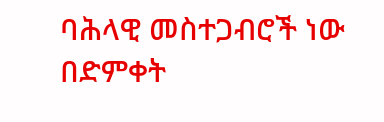ባሕላዊ መስተጋብሮች ነው በድምቀት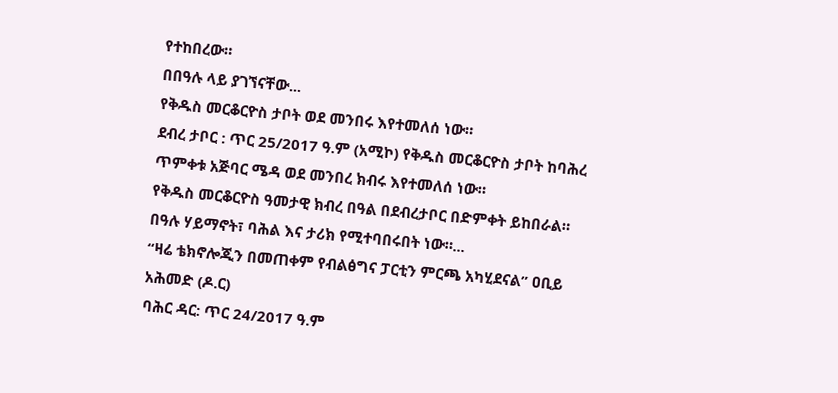የተከበረው።
በበዓሉ ላይ ያገኘናቸው...
የቅዱስ መርቆርዮስ ታቦት ወደ መንበሩ እየተመለሰ ነው።
ደብረ ታቦር : ጥር 25/2017 ዓ.ም (አሚኮ) የቅዱስ መርቆርዮስ ታቦት ከባሕረ ጥምቀቱ አጅባር ሜዳ ወደ መንበረ ክብሩ እየተመለሰ ነው።
የቅዱስ መርቆርዮስ ዓመታዊ ክብረ በዓል በደብረታቦር በድምቀት ይከበራል። በዓሉ ሃይማኖት፣ ባሕል እና ታሪክ የሚተባበሩበት ነው።...
“ዛሬ ቴክኖሎጂን በመጠቀም የብልፅግና ፓርቲን ምርጫ አካሂደናል” ዐቢይ አሕመድ (ዶ.ር)
ባሕር ዳር: ጥር 24/2017 ዓ.ም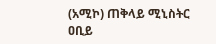(አሚኮ) ጠቅላይ ሚኒስትር ዐቢይ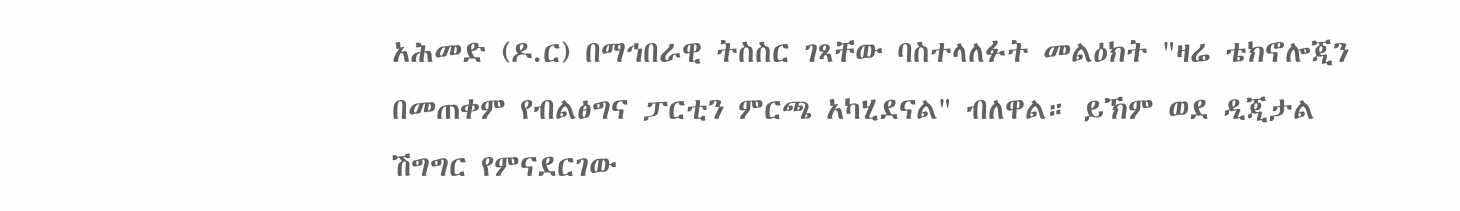አሕመድ (ዶ.ር) በማኅበራዊ ትስስር ገጻቸው ባስተላለፉት መልዕክት "ዛሬ ቴክኖሎጂን በመጠቀም የብልፅግና ፓርቲን ምርጫ አካሂደናል" ብለዋል። ይኽም ወደ ዲጂታል ሽግግር የምናደርገው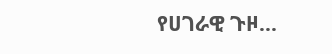የሀገራዊ ጉዞ...